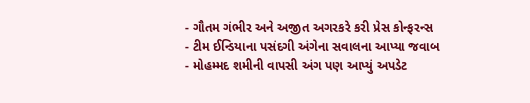- ગૌતમ ગંભીર અને અજીત અગરકરે કરી પ્રેસ કોન્ફરન્સ
- ટીમ ઈન્ડિયાના પસંદગી અંગેના સવાલના આપ્યા જવાબ
- મોહમ્મદ શમીની વાપસી અંગ પણ આપ્યું અપડેટ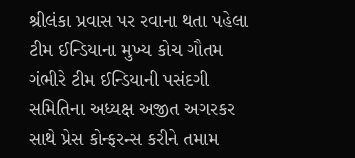શ્રીલંકા પ્રવાસ પર રવાના થતા પહેલા ટીમ ઈન્ડિયાના મુખ્ય કોચ ગૌતમ ગંભીરે ટીમ ઈન્ડિયાની પસંદગી સમિતિના અધ્યક્ષ અજીત અગરકર સાથે પ્રેસ કોન્ફરન્સ કરીને તમામ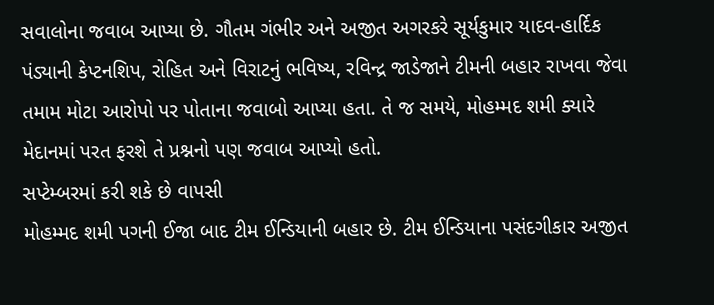સવાલોના જવાબ આપ્યા છે. ગૌતમ ગંભીર અને અજીત અગરકરે સૂર્યકુમાર યાદવ-હાર્દિક પંડ્યાની કેપ્ટનશિપ, રોહિત અને વિરાટનું ભવિષ્ય, રવિન્દ્ર જાડેજાને ટીમની બહાર રાખવા જેવા તમામ મોટા આરોપો પર પોતાના જવાબો આપ્યા હતા. તે જ સમયે, મોહમ્મદ શમી ક્યારે મેદાનમાં પરત ફરશે તે પ્રશ્નનો પણ જવાબ આપ્યો હતો.
સપ્ટેમ્બરમાં કરી શકે છે વાપસી
મોહમ્મદ શમી પગની ઈજા બાદ ટીમ ઈન્ડિયાની બહાર છે. ટીમ ઈન્ડિયાના પસંદગીકાર અજીત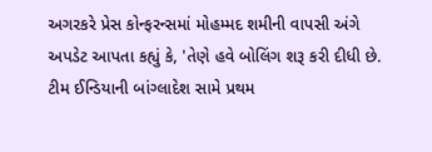અગરકરે પ્રેસ કોન્ફરન્સમાં મોહમ્મદ શમીની વાપસી અંગે અપડેટ આપતા કહ્યું કે, 'તેણે હવે બોલિંગ શરૂ કરી દીધી છે. ટીમ ઈન્ડિયાની બાંગ્લાદેશ સામે પ્રથમ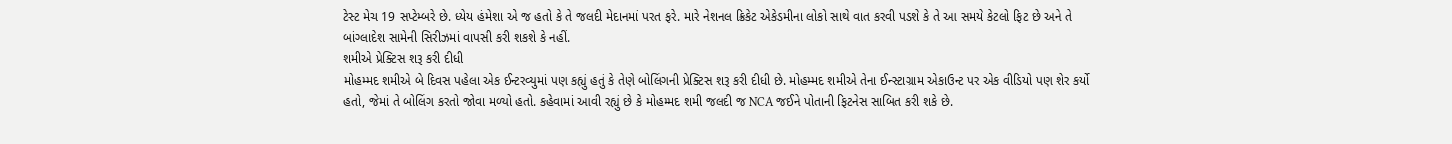ટેસ્ટ મેચ 19 સપ્ટેમ્બરે છે. ધ્યેય હંમેશા એ જ હતો કે તે જલદી મેદાનમાં પરત ફરે. મારે નેશનલ ક્રિકેટ એકેડમીના લોકો સાથે વાત કરવી પડશે કે તે આ સમયે કેટલો ફિટ છે અને તે બાંગ્લાદેશ સામેની સિરીઝમાં વાપસી કરી શકશે કે નહીં.
શમીએ પ્રેક્ટિસ શરૂ કરી દીધી
મોહમ્મદ શમીએ બે દિવસ પહેલા એક ઈન્ટરવ્યુમાં પણ કહ્યું હતું કે તેણે બોલિંગની પ્રેક્ટિસ શરૂ કરી દીધી છે. મોહમ્મદ શમીએ તેના ઈન્સ્ટાગ્રામ એકાઉન્ટ પર એક વીડિયો પણ શેર કર્યો હતો, જેમાં તે બોલિંગ કરતો જોવા મળ્યો હતો. કહેવામાં આવી રહ્યું છે કે મોહમ્મદ શમી જલદી જ NCA જઈને પોતાની ફિટનેસ સાબિત કરી શકે છે.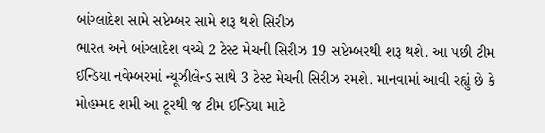બાંગ્લાદેશ સામે સપ્ટેમ્બર સામે શરૂ થશે સિરીઝ
ભારત અને બાંગ્લાદેશ વચ્ચે 2 ટેસ્ટ મેચની સિરીઝ 19 સપ્ટેમ્બરથી શરૂ થશે. આ પછી ટીમ ઈન્ડિયા નવેમ્બરમાં ન્યૂઝીલેન્ડ સાથે 3 ટેસ્ટ મેચની સિરીઝ રમશે. માનવામાં આવી રહ્યું છે કે મોહમ્મદ શમી આ ટૂરથી જ ટીમ ઈન્ડિયા માટે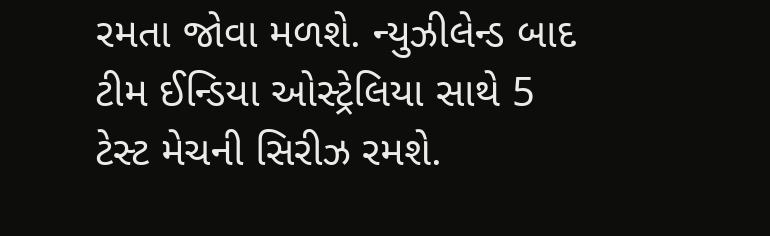રમતા જોવા મળશે. ન્યુઝીલેન્ડ બાદ ટીમ ઈન્ડિયા ઓસ્ટ્રેલિયા સાથે 5 ટેસ્ટ મેચની સિરીઝ રમશે.